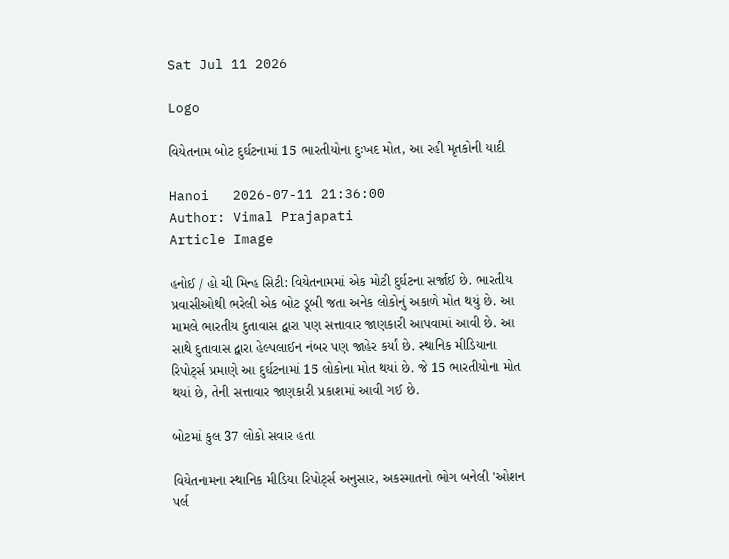Sat Jul 11 2026

Logo

વિયેતનામ બોટ દુર્ઘટનામાં 15 ભારતીયોના દુઃખદ મોત, આ રહી મૃતકોની યાદી

Hanoi   2026-07-11 21:36:00
Author: Vimal Prajapati
Article Image

હનોઈ / હો ચી મિન્હ સિટી: વિયેતનામમાં એક મોટી દુર્ઘટના સર્જાઈ છે. ભારતીય પ્રવાસીઓથી ભરેલી એક બોટ ડૂબી જતા અનેક લોકોનું અકાળે મોત થયું છે. આ મામલે ભારતીય દુતાવાસ દ્વારા પણ સત્તાવાર જાણકારી આપવામાં આવી છે. આ સાથે દુતાવાસ દ્વારા હેલ્પલાઈન નંબર પણ જાહેર કર્યાં છે. સ્થાનિક મીડિયાના રિપોર્ટ્સ પ્રમાણે આ દુર્ઘટનામાં 15 લોકોના મોત થયાં છે. જે 15 ભારતીયોના મોત થયાં છે, તેની સત્તાવાર જાણકારી પ્રકાશમાં આવી ગઈ છે.

બોટમાં કુલ 37 લોકો સવાર હતા

વિયેતનામના સ્થાનિક મીડિયા રિપોર્ટ્સ અનુસાર, અકસ્માતનો ભોગ બનેલી 'ઓશન પર્લ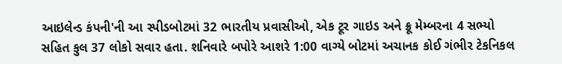આઇલેન્ડ કંપની'ની આ સ્પીડબોટમાં 32 ભારતીય પ્રવાસીઓ, એક ટૂર ગાઇડ અને ક્રૂ મેમ્બરના 4 સભ્યો સહિત કુલ 37 લોકો સવાર હતા. શનિવારે બપોરે આશરે 1:00 વાગ્યે બોટમાં અચાનક કોઈ ગંભીર ટેકનિકલ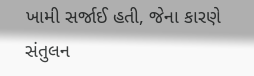ખામી સર્જાઈ હતી, જેના કારણે સંતુલન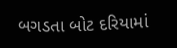બગડતા બોટ દરિયામાં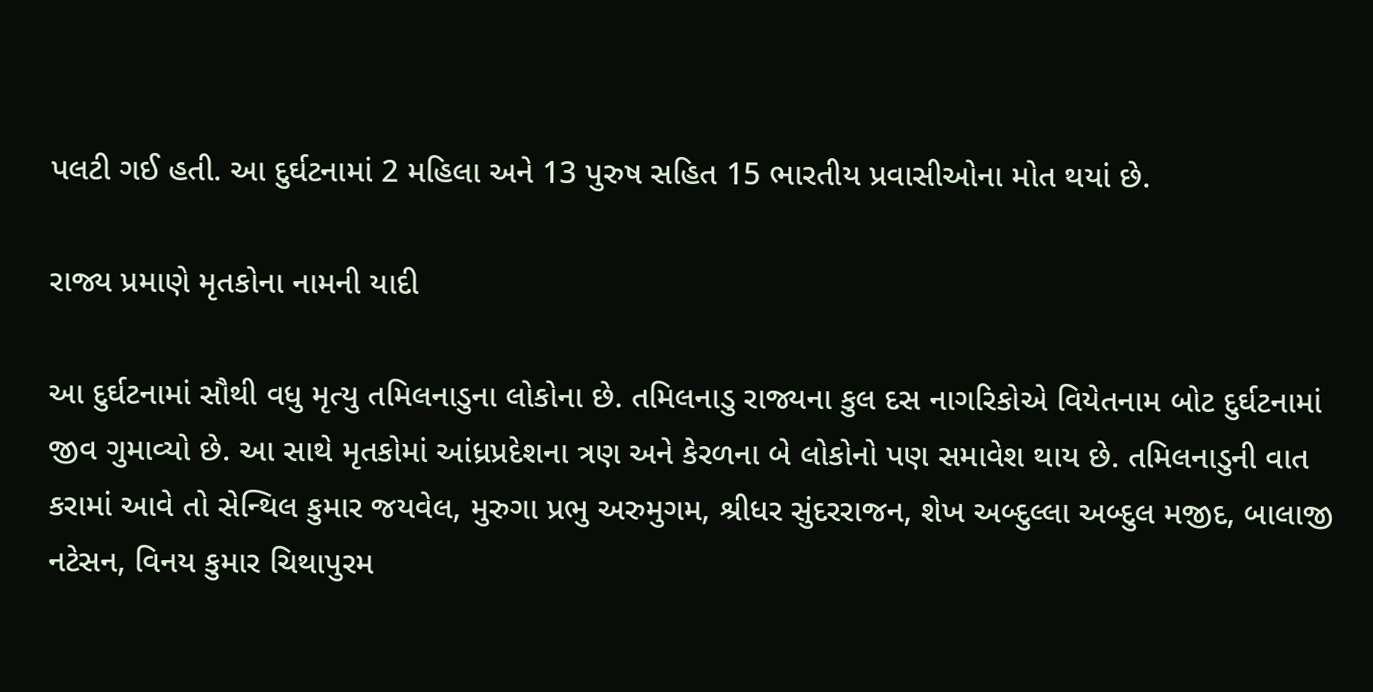પલટી ગઈ હતી. આ દુર્ઘટનામાં 2 મહિલા અને 13 પુરુષ સહિત 15 ભારતીય પ્રવાસીઓના મોત થયાં છે.

રાજ્ય પ્રમાણે મૃતકોના નામની યાદી

આ દુર્ઘટનામાં સૌથી વધુ મૃત્યુ તમિલનાડુના લોકોના છે. તમિલનાડુ રાજ્યના કુલ દસ નાગરિકોએ વિયેતનામ બોટ દુર્ઘટનામાં જીવ ગુમાવ્યો છે. આ સાથે મૃતકોમાં આંધ્રપ્રદેશના ત્રણ અને કેરળના બે લોકોનો પણ સમાવેશ થાય છે. તમિલનાડુની વાત કરામાં આવે તો સેન્થિલ કુમાર જયવેલ, મુરુગા પ્રભુ અરુમુગમ, શ્રીધર સુંદરરાજન, શેખ અબ્દુલ્લા અબ્દુલ મજીદ, બાલાજી નટેસન, વિનય કુમાર ચિથાપુરમ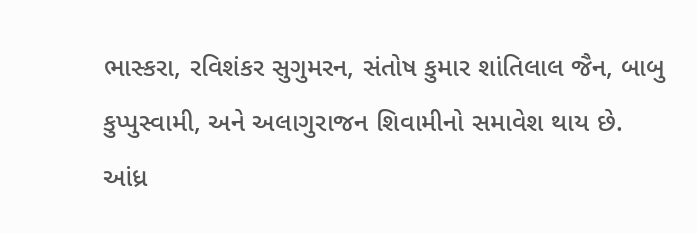ભાસ્કરા, રવિશંકર સુગુમરન, સંતોષ કુમાર શાંતિલાલ જૈન, બાબુ કુપ્પુસ્વામી, અને અલાગુરાજન શિવામીનો સમાવેશ થાય છે. આંધ્ર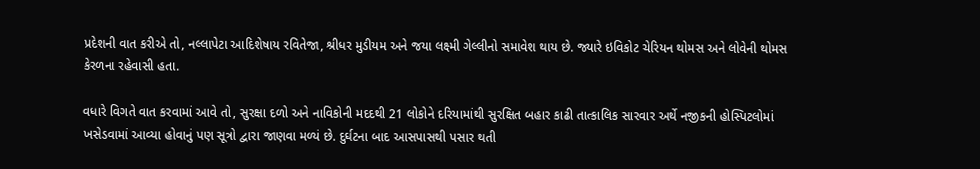પ્રદેશની વાત કરીએ તો, નલ્લાપેટા આદિશેષાય રવિતેજા, શ્રીધર મુડીયમ અને જયા લક્ષ્મી ગેલ્લીનો સમાવેશ થાય છે. જ્યારે ઇવિકોટ ચેરિયન થોમસ અને લોવેની થોમસ કેરળના રહેવાસી હતા.

વધારે વિગતે વાત કરવામાં આવે તો, સુરક્ષા દળો અને નાવિકોની મદદથી 21 લોકોને દરિયામાંથી સુરક્ષિત બહાર કાઢી તાત્કાલિક સારવાર અર્થે નજીકની હોસ્પિટલોમાં ખસેડવામાં આવ્યા હોવાનું પણ સૂત્રો દ્વારા જાણવા મળ્યં છે. દુર્ઘટના બાદ આસપાસથી પસાર થતી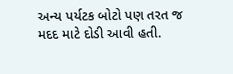અન્ય પર્યટક બોટો પણ તરત જ મદદ માટે દોડી આવી હતી.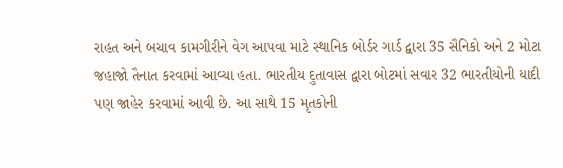રાહત અને બચાવ કામગીરીને વેગ આપવા માટે સ્થાનિક બોર્ડર ગાર્ડ દ્વારા 35 સૈનિકો અને 2 મોટા જહાજો તૈનાત કરવામાં આવ્યા હતા. ભારતીય દુતાવાસ દ્વારા બોટમાં સવાર 32 ભારતીયોની યાદી પણ જાહેર કરવામાં આવી છે. આ સાથે 15 મૃતકોની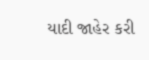યાદી જાહેર કરી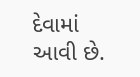દેવામાં આવી છે.